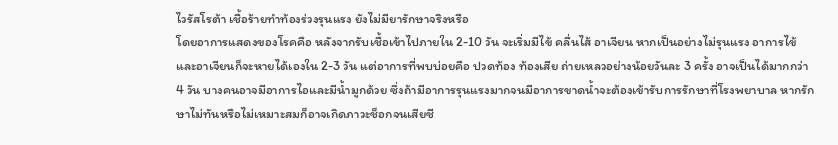ไวรัสโรต้า เชื้อร้ายทำท้องร่วงรุนแรง ยังไม่มียารักษาจริงหรือ
โดยอาการแสดงของโรคคือ หลังจากรับเชื้อเข้าไปภายใน 2-10 วัน จะเริ่มมีไข้ คลื่นไส้ อาเจียน หากเป็นอย่างไม่รุนแรง อาการไข้และอาเจียนก็จะหายได้เองใน 2-3 วัน แต่อาการที่พบบ่อยคือ ปวดท้อง ท้องเสีย ถ่ายเหลวอย่างน้อยวันละ 3 ครั้ง อาจเป็นได้มากกว่า 4 วัน บางคนอาจมีอาการไอและมีน้ำมูกด้วย ซึ่งถ้ามีอาการรุนแรงมากจนมีอาการขาดน้ำจะต้องเข้ารับการรักษาที่โรงพยาบาล หากรักษาไม่ทันหรือไม่เหมาะสมก็อาจเกิดภาวะช็อกจนเสียชี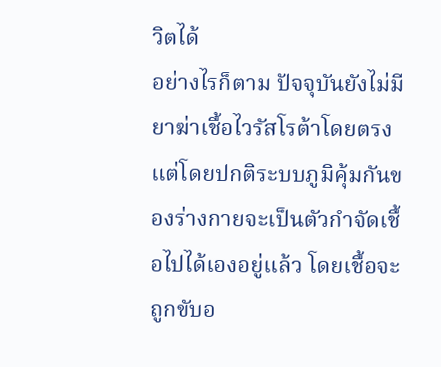วิตได้
อย่างไรก็ตาม ปัจจุบันยังไม่มียาฆ่าเชื้อไวรัสโรต้าโดยตรง แต่โดยปกติระบบภูมิคุ้มกันของร่างกายจะเป็นตัวกำจัดเชื้อไปได้เองอยู่แล้ว โดยเชื้อจะถูกขับอ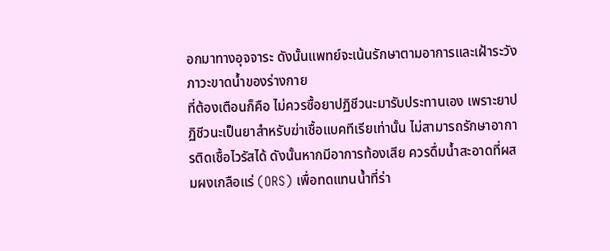อกมาทางอุจจาระ ดังนั้นแพทย์จะเน้นรักษาตามอาการและเฝ้าระวังภาวะขาดน้ำของร่างกาย
ที่ต้องเตือนก็คือ ไม่ควรซื้อยาปฏิชีวนะมารับประทานเอง เพราะยาปฏิชีวนะเป็นยาสำหรับฆ่าเชื้อแบคทีเรียเท่านั้น ไม่สามารถรักษาอาการติดเชื้อไวรัสได้ ดังนั้นหากมีอาการท้องเสีย ควรดื่มน้ำสะอาดที่ผสมผงเกลือแร่ (ORS) เพื่อทดแทนน้ำที่ร่า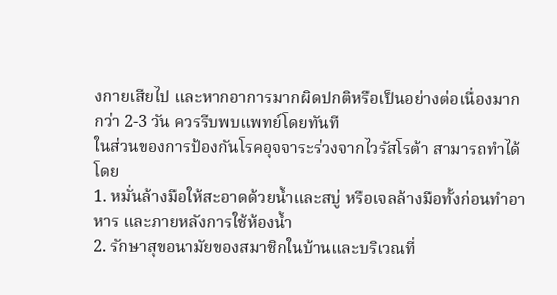งกายเสียไป และหากอาการมากผิดปกติหรือเป็นอย่างต่อเนื่องมากกว่า 2-3 วัน ควรรีบพบแพทย์โดยทันที
ในส่วนของการป้องกันโรคอุจจาระร่วงจากไวรัสโรต้า สามารถทำได้โดย
1. หมั่นล้างมือให้สะอาดด้วยน้ำและสบู่ หรือเจลล้างมือทั้งก่อนทำอาหาร และภายหลังการใช้ห้องน้ำ
2. รักษาสุขอนามัยของสมาชิกในบ้านและบริเวณที่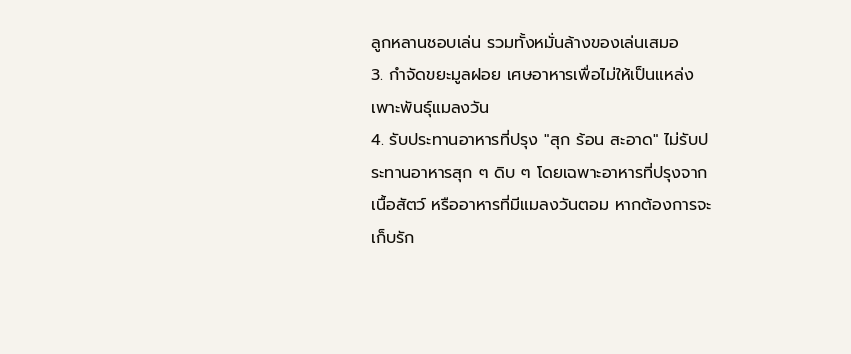ลูกหลานชอบเล่น รวมทั้งหมั่นล้างของเล่นเสมอ
3. กำจัดขยะมูลฝอย เศษอาหารเพื่อไม่ให้เป็นแหล่งเพาะพันธุ์แมลงวัน
4. รับประทานอาหารที่ปรุง "สุก ร้อน สะอาด" ไม่รับประทานอาหารสุก ๆ ดิบ ๆ โดยเฉพาะอาหารที่ปรุงจากเนื้อสัตว์ หรืออาหารที่มีแมลงวันตอม หากต้องการจะเก็บรัก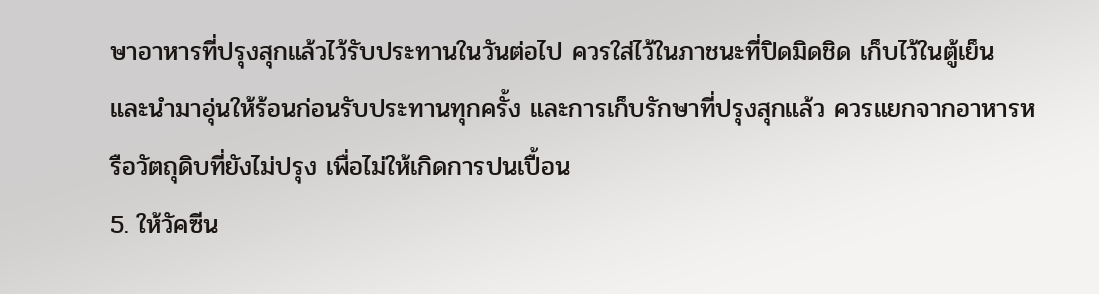ษาอาหารที่ปรุงสุกแล้วไว้รับประทานในวันต่อไป ควรใส่ไว้ในภาชนะที่ปิดมิดชิด เก็บไว้ในตู้เย็น และนำมาอุ่นให้ร้อนก่อนรับประทานทุกครั้ง และการเก็บรักษาที่ปรุงสุกแล้ว ควรแยกจากอาหารหรือวัตถุดิบที่ยังไม่ปรุง เพื่อไม่ให้เกิดการปนเปื้อน
5. ให้วัคซีน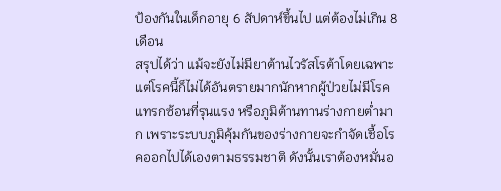ป้องกันในเด็กอายุ 6 สัปดาห์ขึ้นไป แต่ต้องไม่เกิน 8 เดือน
สรุปได้ว่า แม้จะยังไม่มียาต้านไวรัสโรต้าโดยเฉพาะ แต่โรคนี้ก็ไม่ได้อันตรายมากนักหากผู้ป่วยไม่มีโรคแทรกซ้อนที่รุนแรง หรือภูมิต้านทานร่างกายต่ำมาก เพราะระบบภูมิคุ้มกันของร่างกายจะกำจัดเชื้อโรคออกไปได้เองตามธรรมชาติ ดังนั้นเราต้องหมั่นอ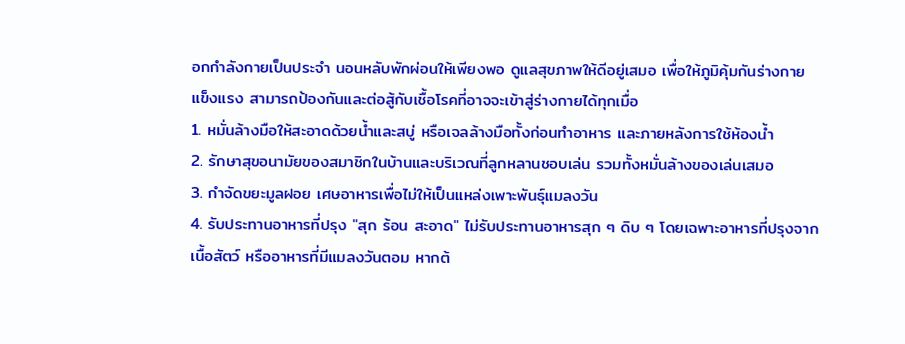อกกำลังกายเป็นประจำ นอนหลับพักผ่อนให้เพียงพอ ดูแลสุขภาพให้ดีอยู่เสมอ เพื่อให้ภูมิคุ้มกันร่างกายแข็งแรง สามารถป้องกันและต่อสู้กับเชื้อโรคที่อาจจะเข้าสู่ร่างกายได้ทุกเมื่อ
1. หมั่นล้างมือให้สะอาดด้วยน้ำและสบู่ หรือเจลล้างมือทั้งก่อนทำอาหาร และภายหลังการใช้ห้องน้ำ
2. รักษาสุขอนามัยของสมาชิกในบ้านและบริเวณที่ลูกหลานชอบเล่น รวมทั้งหมั่นล้างของเล่นเสมอ
3. กำจัดขยะมูลฝอย เศษอาหารเพื่อไม่ให้เป็นแหล่งเพาะพันธุ์แมลงวัน
4. รับประทานอาหารที่ปรุง "สุก ร้อน สะอาด" ไม่รับประทานอาหารสุก ๆ ดิบ ๆ โดยเฉพาะอาหารที่ปรุงจากเนื้อสัตว์ หรืออาหารที่มีแมลงวันตอม หากต้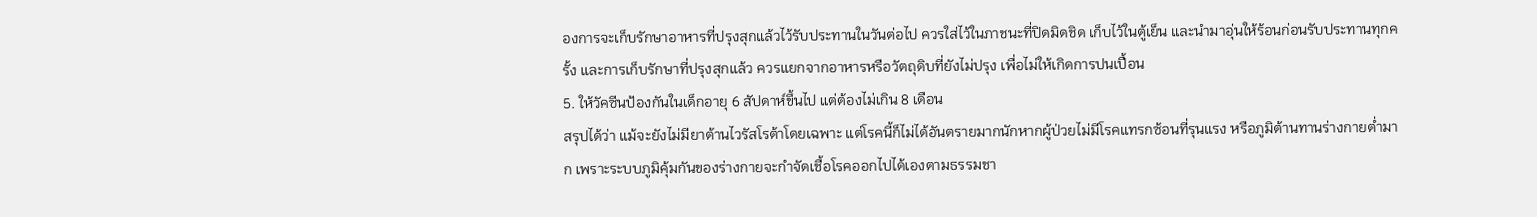องการจะเก็บรักษาอาหารที่ปรุงสุกแล้วไว้รับประทานในวันต่อไป ควรใส่ไว้ในภาชนะที่ปิดมิดชิด เก็บไว้ในตู้เย็น และนำมาอุ่นให้ร้อนก่อนรับประทานทุกครั้ง และการเก็บรักษาที่ปรุงสุกแล้ว ควรแยกจากอาหารหรือวัตถุดิบที่ยังไม่ปรุง เพื่อไม่ให้เกิดการปนเปื้อน
5. ให้วัคซีนป้องกันในเด็กอายุ 6 สัปดาห์ขึ้นไป แต่ต้องไม่เกิน 8 เดือน
สรุปได้ว่า แม้จะยังไม่มียาต้านไวรัสโรต้าโดยเฉพาะ แต่โรคนี้ก็ไม่ได้อันตรายมากนักหากผู้ป่วยไม่มีโรคแทรกซ้อนที่รุนแรง หรือภูมิต้านทานร่างกายต่ำมาก เพราะระบบภูมิคุ้มกันของร่างกายจะกำจัดเชื้อโรคออกไปได้เองตามธรรมชา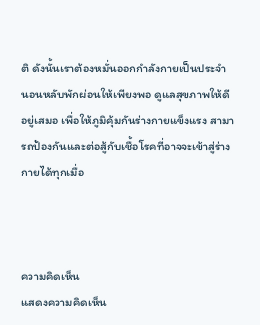ติ ดังนั้นเราต้องหมั่นออกกำลังกายเป็นประจำ นอนหลับพักผ่อนให้เพียงพอ ดูแลสุขภาพให้ดีอยู่เสมอ เพื่อให้ภูมิคุ้มกันร่างกายแข็งแรง สามารถป้องกันและต่อสู้กับเชื้อโรคที่อาจจะเข้าสู่ร่างกายได้ทุกเมื่อ



ความคิดเห็น
แสดงความคิดเห็น